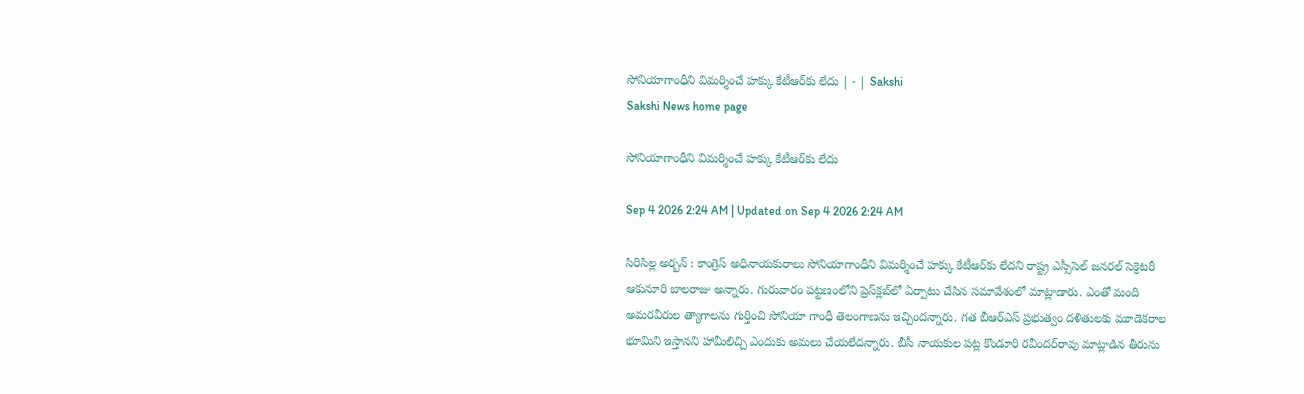సోనియాగాంధీని విమర్శించే హక్కు కేటీఆర్‌కు లేదు | - | Sakshi
Sakshi News home page

సోనియాగాంధీని విమర్శించే హక్కు కేటీఆర్‌కు లేదు

Sep 4 2026 2:24 AM | Updated on Sep 4 2026 2:24 AM

సిరిసిల్ల అర్బన్‌ : కాంగ్రెస్‌ అధినాయకురాలు సోనియాగాంధీని విమర్శించే హక్కు కేటీఆర్‌కు లేదని రాష్ట్ర ఎస్సీసెల్‌ జనరల్‌ సెక్రెటరీ ఆకునూరి బాలరాజు అన్నారు. గురువారం పట్టణంలోని ప్రెస్‌క్లబ్‌లో ఏర్పాటు చేసిన సమావేశంలో మాట్లాడారు. ఎంతో మంది అమరవీరుల త్యాగాలను గుర్తించి సోనియా గాంధీ తెలంగాణను ఇచ్చిందన్నారు. గత బీఆర్‌ఎస్‌ ప్రభుత్వం దళితులకు మూడెకరాల భూమిని ఇస్తానని హామీలిచ్చి ఎందుకు అమలు చేయలేదన్నారు. బీసీ నాయకుల పట్ల కొండూరి రవీందర్‌రావు మాట్లాడిన తీరును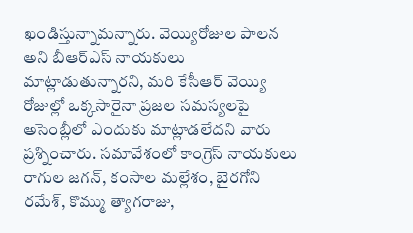ఖండిస్తున్నామన్నారు. వెయ్యిరోజుల పాలన అని బీఆర్‌ఎస్‌ నాయకులు మాట్లాడుతున్నారని, మరి కేసీఆర్‌ వెయ్యి రోజుల్లో ఒక్కసారైనా ప్రజల సమస్యలపై అసెంబ్లీలో ఎందుకు మాట్లాడలేదని వారు ప్రశ్నించారు. సమావేశంలో కాంగ్రెస్‌ నాయకులు రాగుల జగన్‌, కంసాల మల్లేశం, బైరగోని రమేశ్‌, కొమ్ము త్యాగరాజు,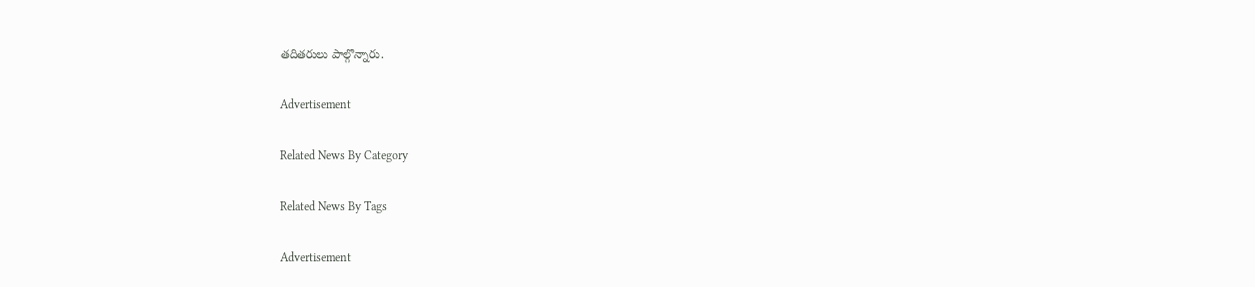తదితరులు పాల్గొన్నారు.

Advertisement

Related News By Category

Related News By Tags

Advertisement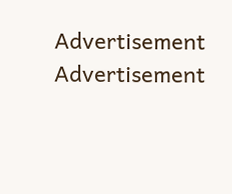Advertisement
Advertisement